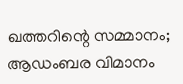ഖത്തറിന്റെ സമ്മാനം; ആഡംബര വിമാനം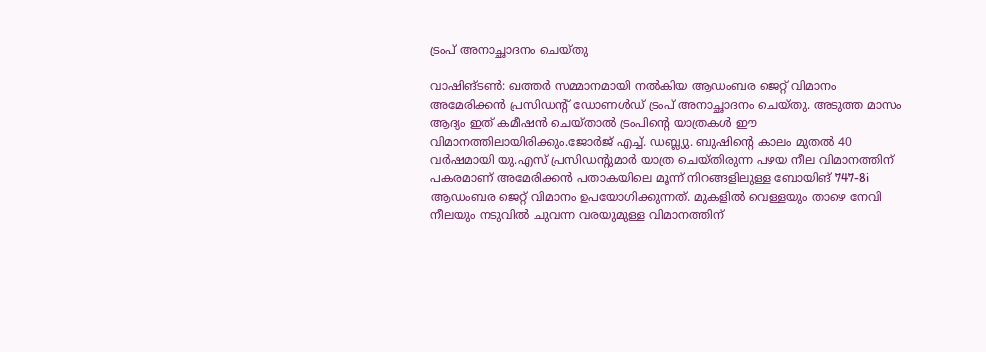ട്രംപ് അനാച്ഛാദനം ചെയ്തു

വാഷിങ്ടൺ: ഖത്തർ സമ്മാനമായി നൽകിയ ആഡംബര ജെറ്റ് വിമാനം അമേരിക്കൻ പ്രസിഡന്റ് ഡോണൾഡ് ട്രംപ് അനാച്ഛാദനം ചെയ്തു. അടുത്ത മാസം ആദ്യം ഇത് കമീഷൻ ചെയ്താൽ ട്രംപിന്റെ യാത്രകൾ ഈ വിമാനത്തിലായിരിക്കും.ജോർജ് എച്ച്. ഡബ്ല്യു. ബുഷിന്റെ കാലം മുതൽ 40 വർഷമായി യു.എസ് പ്രസിഡന്റുമാർ യാത്ര ചെയ്തിരുന്ന പഴയ നീല വിമാനത്തിന് പകരമാണ് അമേരിക്കൻ പതാകയിലെ മൂന്ന് നിറങ്ങളിലുള്ള ബോയിങ് 747-8i ആഡംബര ജെറ്റ് വിമാനം ഉപയോഗിക്കുന്നത്. മുകളിൽ വെള്ളയും താഴെ നേവി നീലയും നടുവിൽ ചുവന്ന വരയുമുള്ള വിമാനത്തിന്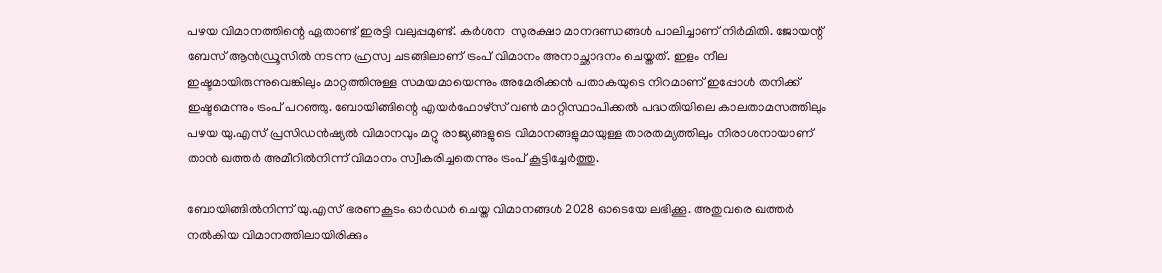പഴയ വിമാനത്തിന്റെ ഏതാണ്ട് ഇരട്ടി വലുപ്പമുണ്ട്. കർശന  സുരക്ഷാ മാനദണ്ഡങ്ങൾ പാലിച്ചാണ് നിർമിതി. ജോയന്റ് ബേസ് ആൻഡ്രൂസിൽ നടന്ന ഹ്രസ്വ ചടങ്ങിലാണ് ട്രംപ് വിമാനം അനാച്ഛാദനം ചെയ്തത്. ഇളം നീല ഇഷ്ടമായിരുന്നുവെങ്കിലും മാറ്റത്തിനുള്ള സമയമായെന്നും അമേരിക്കൻ പതാകയുടെ നിറമാണ് ഇപ്പോൾ തനിക്ക് ഇഷ്ടമെന്നും ട്രംപ് പറഞ്ഞു. ബോയിങ്ങിന്റെ എയർഫോഴ്സ് വൺ മാറ്റിസ്ഥാപിക്കൽ പദ്ധതിയിലെ കാലതാമസത്തിലും പഴയ യു.എസ് പ്രസിഡൻഷ്യൽ വിമാനവും മറ്റു രാജ്യങ്ങളുടെ വിമാനങ്ങളുമായുള്ള താരതമ്യത്തിലും നിരാശനായാണ് താൻ ഖത്തർ അമീറിൽനിന്ന് വിമാനം സ്വീകരിച്ചതെന്നും ട്രംപ് കൂട്ടിച്ചേർത്തു.

ബോയിങ്ങിൽനിന്ന് യു.എസ് ഭരണകൂടം ഓർഡർ ചെയ്ത വിമാനങ്ങൾ 2028 ഓടെയേ ലഭിക്കൂ. അതുവരെ ഖത്തർ നൽകിയ വിമാനത്തിലായിരിക്കും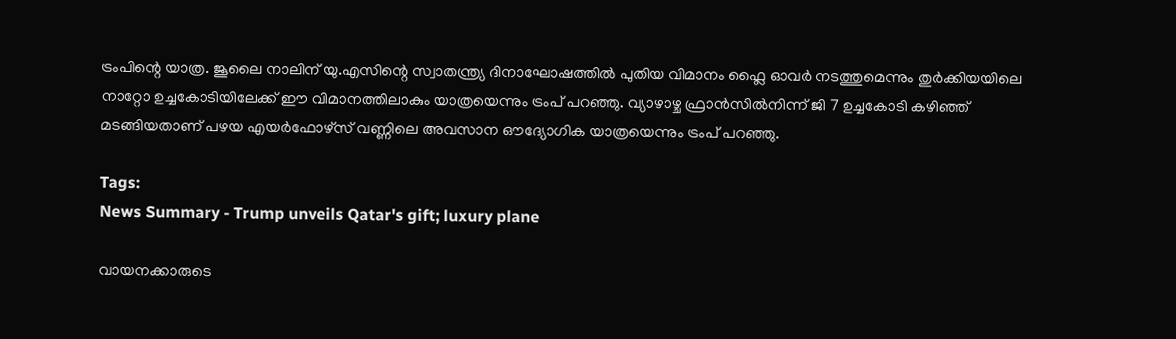ട്രംപിന്റെ യാത്ര. ജൂലൈ നാലിന് യു.എസിന്റെ സ്വാതന്ത്ര്യ ദിനാഘോഷത്തിൽ പുതിയ വിമാനം ഫ്ലൈ ഓവർ നടത്തുമെന്നും തുർക്കിയയിലെ നാറ്റോ ഉച്ചകോടിയിലേക്ക് ഈ വിമാനത്തിലാകും യാത്രയെന്നും ട്രംപ് പറഞ്ഞു. വ്യാഴാഴ്ച ഫ്രാൻസിൽനിന്ന് ജി 7 ഉച്ചകോടി കഴിഞ്ഞ് മടങ്ങിയതാണ് പഴയ എയർഫോഴ്സ് വണ്ണിലെ അവസാന ഔദ്യോഗിക യാത്രയെന്നും ട്രംപ് പറഞ്ഞു.

Tags:
News Summary - Trump unveils Qatar's gift; luxury plane

വായനക്കാരുടെ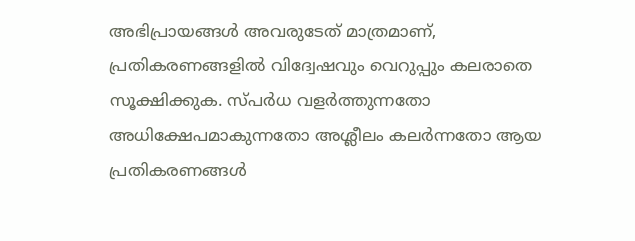അഭിപ്രായങ്ങള്‍ അവരുടേത് മാത്രമാണ്, പ്രതികരണങ്ങളിൽ വിദ്വേഷവും വെറുപ്പും കലരാതെ സൂക്ഷിക്കുക. സ്പർധ വളർത്തുന്നതോ അധിക്ഷേപമാകുന്നതോ അശ്ലീലം കലർന്നതോ ആയ പ്രതികരണങ്ങൾ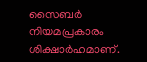സൈബർ നിയമപ്രകാരം ശിക്ഷാർഹമാണ്.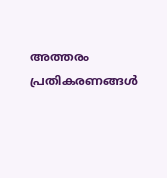അത്തരം പ്രതികരണങ്ങൾ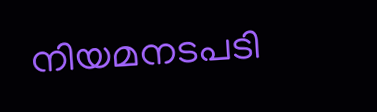നിയമനടപടി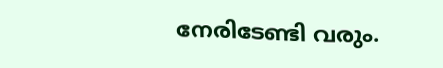നേരിടേണ്ടി വരും.